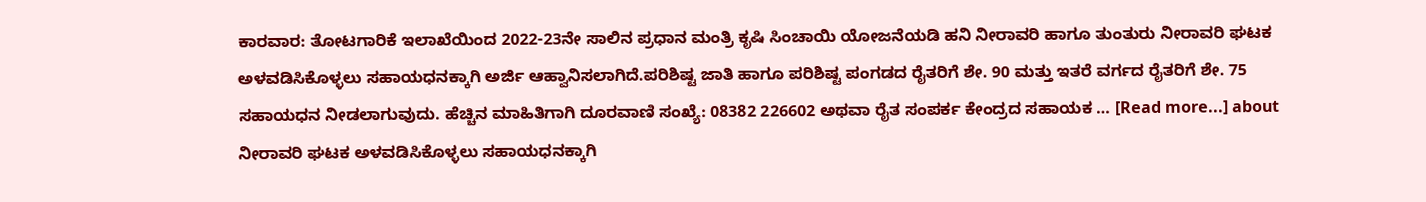ಕಾರವಾರ: ತೋಟಗಾರಿಕೆ ಇಲಾಖೆಯಿಂದ 2022-23ನೇ ಸಾಲಿನ ಪ್ರಧಾನ ಮಂತ್ರಿ ಕೃಷಿ ಸಿಂಚಾಯಿ ಯೋಜನೆಯಡಿ ಹನಿ ನೀರಾವರಿ ಹಾಗೂ ತುಂತುರು ನೀರಾವರಿ ಘಟಕ ಅಳವಡಿಸಿಕೊಳ್ಳಲು ಸಹಾಯಧನಕ್ಕಾಗಿ ಅರ್ಜಿ ಆಹ್ವಾನಿಸಲಾಗಿದೆ.ಪರಿಶಿಷ್ಟ ಜಾತಿ ಹಾಗೂ ಪರಿಶಿಷ್ಟ ಪಂಗಡದ ರೈತರಿಗೆ ಶೇ. 90 ಮತ್ತು ಇತರೆ ವರ್ಗದ ರೈತರಿಗೆ ಶೇ. 75 ಸಹಾಯಧನ ನೀಡಲಾಗುವುದು. ಹೆಚ್ಚಿನ ಮಾಹಿತಿಗಾಗಿ ದೂರವಾಣಿ ಸಂಖ್ಯೆ: 08382 226602 ಅಥವಾ ರೈತ ಸಂಪರ್ಕ ಕೇಂದ್ರದ ಸಹಾಯಕ … [Read more...] about ನೀರಾವರಿ ಘಟಕ ಅಳವಡಿಸಿಕೊಳ್ಳಲು ಸಹಾಯಧನಕ್ಕಾಗಿ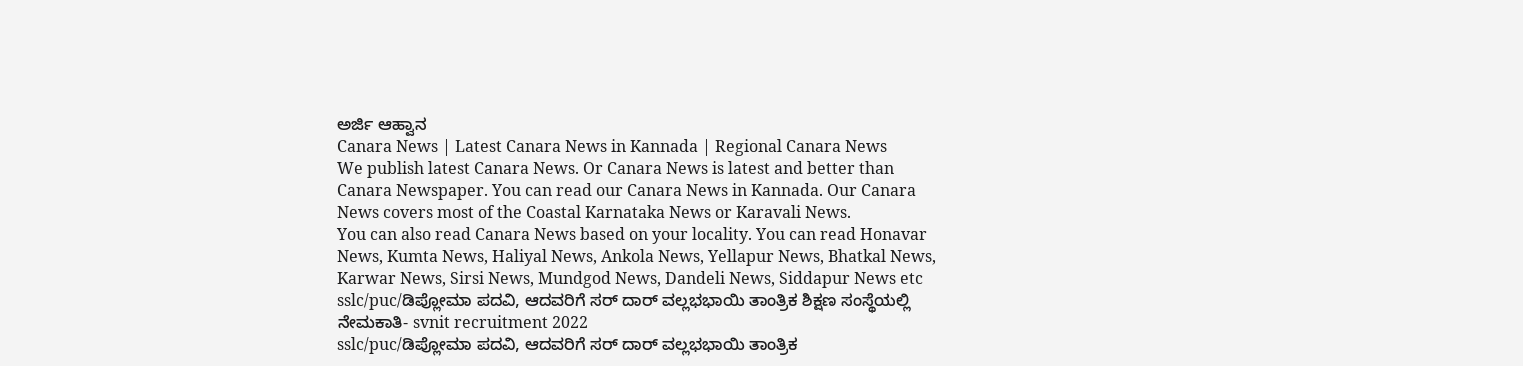ಅರ್ಜಿ ಆಹ್ವಾನ
Canara News | Latest Canara News in Kannada | Regional Canara News
We publish latest Canara News. Or Canara News is latest and better than Canara Newspaper. You can read our Canara News in Kannada. Our Canara News covers most of the Coastal Karnataka News or Karavali News.
You can also read Canara News based on your locality. You can read Honavar News, Kumta News, Haliyal News, Ankola News, Yellapur News, Bhatkal News, Karwar News, Sirsi News, Mundgod News, Dandeli News, Siddapur News etc
sslc/puc/ಡಿಪ್ಲೋಮಾ ಪದವಿ, ಆದವರಿಗೆ ಸರ್ ದಾರ್ ವಲ್ಲಭಭಾಯಿ ತಾಂತ್ರಿಕ ಶಿಕ್ಷಣ ಸಂಸ್ಥೆಯಲ್ಲಿ ನೇಮಕಾತಿ- svnit recruitment 2022
sslc/puc/ಡಿಪ್ಲೋಮಾ ಪದವಿ, ಆದವರಿಗೆ ಸರ್ ದಾರ್ ವಲ್ಲಭಭಾಯಿ ತಾಂತ್ರಿಕ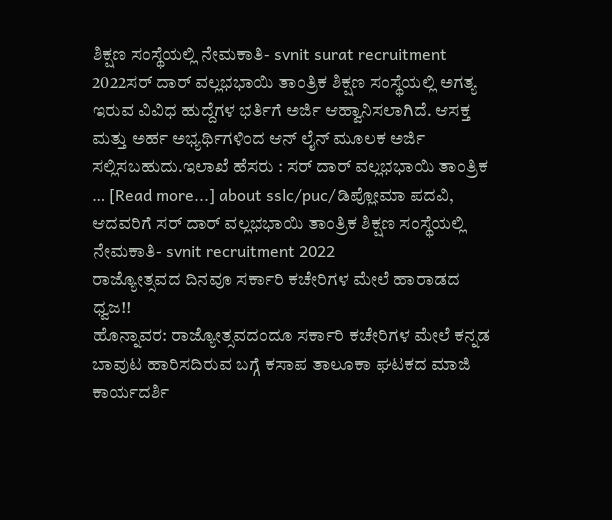ಶಿಕ್ಷಣ ಸಂಸ್ಥೆಯಲ್ಲಿ ನೇಮಕಾತಿ- svnit surat recruitment 2022ಸರ್ ದಾರ್ ವಲ್ಲಭಭಾಯಿ ತಾಂತ್ರಿಕ ಶಿಕ್ಷಣ ಸಂಸ್ಥೆಯಲ್ಲಿ ಅಗತ್ಯ ಇರುವ ವಿವಿಧ ಹುದ್ದೆಗಳ ಭರ್ತಿಗೆ ಅರ್ಜಿ ಆಹ್ವಾನಿಸಲಾಗಿದೆ. ಆಸಕ್ತ ಮತ್ತು ಅರ್ಹ ಅಭ್ಯರ್ಥಿಗಳಿಂದ ಆನ್ ಲೈನ್ ಮೂಲಕ ಅರ್ಜಿ ಸಲ್ಲಿಸಬಹುದು.ಇಲಾಖೆ ಹೆಸರು : ಸರ್ ದಾರ್ ವಲ್ಲಭಭಾಯಿ ತಾಂತ್ರಿಕ … [Read more...] about sslc/puc/ಡಿಪ್ಲೋಮಾ ಪದವಿ, ಆದವರಿಗೆ ಸರ್ ದಾರ್ ವಲ್ಲಭಭಾಯಿ ತಾಂತ್ರಿಕ ಶಿಕ್ಷಣ ಸಂಸ್ಥೆಯಲ್ಲಿ ನೇಮಕಾತಿ- svnit recruitment 2022
ರಾಜ್ಯೋತ್ಸವದ ದಿನವೂ ಸರ್ಕಾರಿ ಕಚೇರಿಗಳ ಮೇಲೆ ಹಾರಾಡದ ಧ್ವಜ!!
ಹೊನ್ನಾವರ: ರಾಜ್ಯೋತ್ಸವದಂದೂ ಸರ್ಕಾರಿ ಕಚೇರಿಗಳ ಮೇಲೆ ಕನ್ನಡ ಬಾವುಟ ಹಾರಿಸದಿರುವ ಬಗ್ಗೆ ಕಸಾಪ ತಾಲೂಕಾ ಘಟಕದ ಮಾಜಿ ಕಾರ್ಯದರ್ಶಿ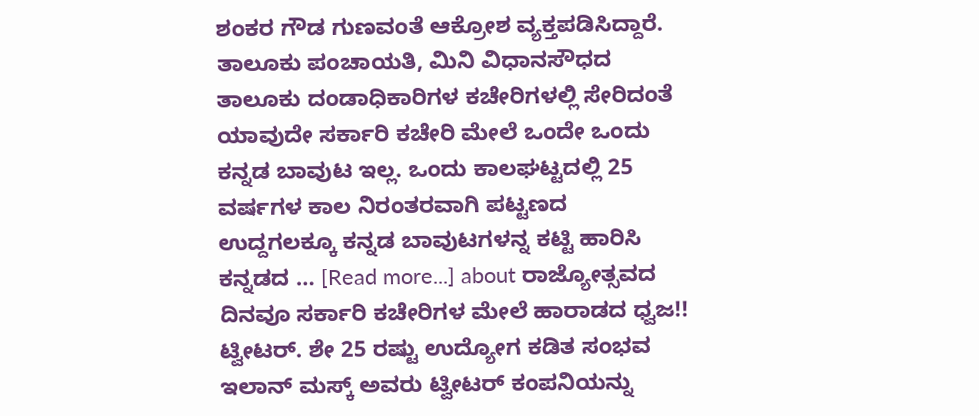ಶಂಕರ ಗೌಡ ಗುಣವಂತೆ ಆಕ್ರೋಶ ವ್ಯಕ್ತಪಡಿಸಿದ್ದಾರೆ. ತಾಲೂಕು ಪಂಚಾಯತಿ, ಮಿನಿ ವಿಧಾನಸೌಧದ ತಾಲೂಕು ದಂಡಾಧಿಕಾರಿಗಳ ಕಚೇರಿಗಳಲ್ಲಿ ಸೇರಿದಂತೆ ಯಾವುದೇ ಸರ್ಕಾರಿ ಕಚೇರಿ ಮೇಲೆ ಒಂದೇ ಒಂದು ಕನ್ನಡ ಬಾವುಟ ಇಲ್ಲ. ಒಂದು ಕಾಲಘಟ್ಟದಲ್ಲಿ 25 ವರ್ಷಗಳ ಕಾಲ ನಿರಂತರವಾಗಿ ಪಟ್ಟಣದ ಉದ್ದಗಲಕ್ಕೂ ಕನ್ನಡ ಬಾವುಟಗಳನ್ನ ಕಟ್ಟಿ ಹಾರಿಸಿ ಕನ್ನಡದ … [Read more...] about ರಾಜ್ಯೋತ್ಸವದ ದಿನವೂ ಸರ್ಕಾರಿ ಕಚೇರಿಗಳ ಮೇಲೆ ಹಾರಾಡದ ಧ್ವಜ!!
ಟ್ವೀಟರ್. ಶೇ 25 ರಷ್ಟು ಉದ್ಯೋಗ ಕಡಿತ ಸಂಭವ
ಇಲಾನ್ ಮಸ್ಕ್ ಅವರು ಟ್ವೀಟರ್ ಕಂಪನಿಯನ್ನು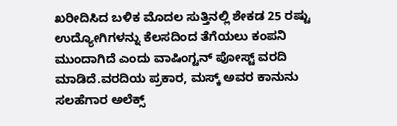ಖರೀದಿಸಿದ ಬಳಿಕ ಮೊದಲ ಸುತ್ತಿನಲ್ಲಿ ಶೇಕಡ 25 ರಷ್ಟು ಉದ್ಯೋಗಿಗಳನ್ನು ಕೆಲಸದಿಂದ ತೆಗೆಯಲು ಕಂಪನಿ ಮುಂದಾಗಿದೆ ಎಂದು ವಾಷಿಂಗ್ಟನ್ ಪೋಸ್ಟ್ ವರದಿ ಮಾಡಿದೆ.ವರದಿಯ ಪ್ರಕಾರ, ಮಸ್ಕ್ ಅವರ ಕಾನುನು ಸಲಹೆಗಾರ ಅಲೆಕ್ಸ್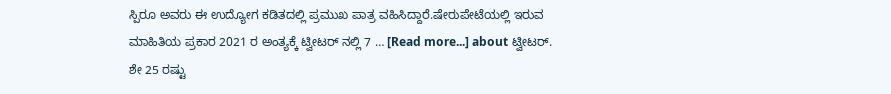ಸ್ಪಿರೂ ಅವರು ಈ ಉದ್ಯೋಗ ಕಡಿತದಲ್ಲಿ ಪ್ರಮುಖ ಪಾತ್ರ ವಹಿಸಿದ್ದಾರೆ.ಷೇರುಪೇಟೆಯಲ್ಲಿ ಇರುವ ಮಾಹಿತಿಯ ಪ್ರಕಾರ 2021 ರ ಅಂತ್ಯಕ್ಕೆ ಟ್ವೀಟರ್ ನಲ್ಲಿ 7 … [Read more...] about ಟ್ವೀಟರ್. ಶೇ 25 ರಷ್ಟು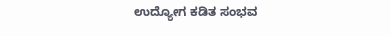ಉದ್ಯೋಗ ಕಡಿತ ಸಂಭವ